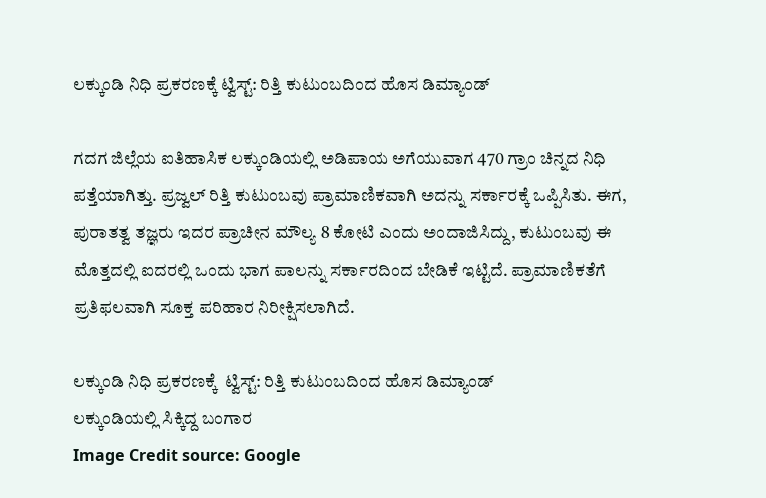ಲಕ್ಕುಂಡಿ ನಿಧಿ ಪ್ರಕರಣಕ್ಕೆ ಟ್ವಿಸ್ಟ್: ರಿತ್ತಿ ಕುಟುಂಬದಿಂದ ಹೊಸ ಡಿಮ್ಯಾಂಡ್

ಗದಗ ಜಿಲ್ಲೆಯ ಐತಿಹಾಸಿಕ ಲಕ್ಕುಂಡಿಯಲ್ಲಿ ಅಡಿಪಾಯ ಅಗೆಯುವಾಗ 470 ಗ್ರಾಂ ಚಿನ್ನದ ನಿಧಿ ಪತ್ತೆಯಾಗಿತ್ತು. ಪ್ರಜ್ವಲ್ ರಿತ್ತಿ ಕುಟುಂಬವು ಪ್ರಾಮಾಣಿಕವಾಗಿ ಅದನ್ನು ಸರ್ಕಾರಕ್ಕೆ ಒಪ್ಪಿಸಿತು. ಈಗ, ಪುರಾತತ್ವ ತಜ್ಞರು ಇದರ ಪ್ರಾಚೀನ ಮೌಲ್ಯ 8 ಕೋಟಿ ಎಂದು ಅಂದಾಜಿಸಿದ್ದು, ಕುಟುಂಬವು ಈ ಮೊತ್ತದಲ್ಲಿ ಐದರಲ್ಲಿ ಒಂದು ಭಾಗ ಪಾಲನ್ನು ಸರ್ಕಾರದಿಂದ ಬೇಡಿಕೆ ಇಟ್ಟಿದೆ. ಪ್ರಾಮಾಣಿಕತೆಗೆ ಪ್ರತಿಫಲವಾಗಿ ಸೂಕ್ತ ಪರಿಹಾರ ನಿರೀಕ್ಷಿಸಲಾಗಿದೆ.

ಲಕ್ಕುಂಡಿ ನಿಧಿ ಪ್ರಕರಣಕ್ಕೆ  ಟ್ವಿಸ್ಟ್: ರಿತ್ತಿ ಕುಟುಂಬದಿಂದ ಹೊಸ ಡಿಮ್ಯಾಂಡ್
ಲಕ್ಕುಂಡಿಯಲ್ಲಿ ಸಿಕ್ಕಿದ್ದ ಬಂಗಾರ
Image Credit source: Google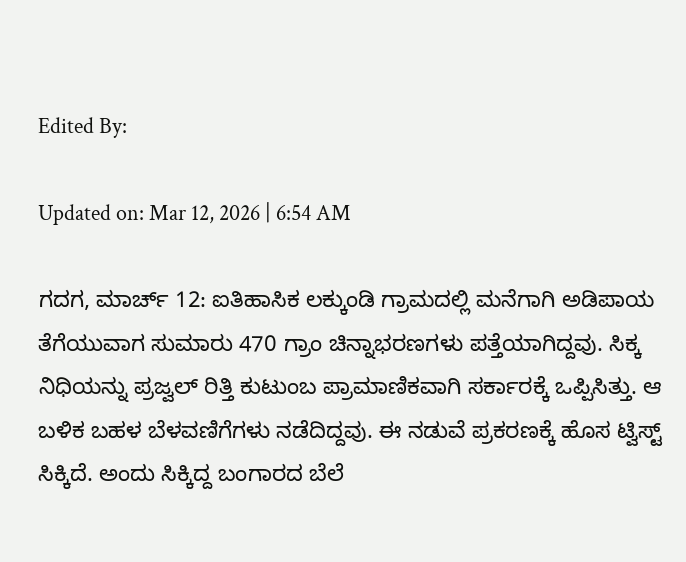Edited By:

Updated on: Mar 12, 2026 | 6:54 AM

ಗದಗ, ಮಾರ್ಚ್ 12: ಐತಿಹಾಸಿಕ ಲಕ್ಕುಂಡಿ ಗ್ರಾಮದಲ್ಲಿ ಮನೆಗಾಗಿ ಅಡಿಪಾಯ ತೆಗೆಯುವಾಗ ಸುಮಾರು 470 ಗ್ರಾಂ ಚಿನ್ನಾಭರಣಗಳು ಪತ್ತೆಯಾಗಿದ್ದವು. ಸಿಕ್ಕ ನಿಧಿಯನ್ನು ಪ್ರಜ್ವಲ್ ರಿತ್ತಿ ಕುಟುಂಬ ಪ್ರಾಮಾಣಿಕವಾಗಿ ಸರ್ಕಾರಕ್ಕೆ ಒಪ್ಪಿಸಿತ್ತು. ಆ ಬಳಿಕ ಬಹಳ ಬೆಳವಣಿಗೆಗಳು ನಡೆದಿದ್ದವು. ಈ ನಡುವೆ ಪ್ರಕರಣಕ್ಕೆ ಹೊಸ ಟ್ವಿಸ್ಟ್ ಸಿಕ್ಕಿದೆ. ಅಂದು ಸಿಕ್ಕಿದ್ದ ಬಂಗಾರದ ಬೆಲೆ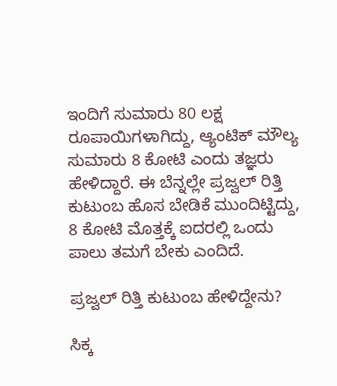ಇಂದಿಗೆ ಸುಮಾರು 80 ಲಕ್ಷ ರೂಪಾಯಿಗಳಾಗಿದ್ದು, ಆ್ಯಂಟಿಕ್ ಮೌಲ್ಯ ಸುಮಾರು 8 ಕೋಟಿ ಎಂದು ತಜ್ಞರು ಹೇಳಿದ್ದಾರೆ. ಈ ಬೆನ್ನಲ್ಲೇ ಪ್ರಜ್ವಲ್ ರಿತ್ತಿ‌ ಕುಟುಂಬ ಹೊಸ ಬೇಡಿಕೆ ಮುಂದಿಟ್ಟಿದ್ದು, 8 ಕೋಟಿ ಮೊತ್ತಕ್ಕೆ ಐದರಲ್ಲಿ ಒಂದು  ಪಾಲು ತಮಗೆ ಬೇಕು ಎಂದಿದೆ.

ಪ್ರಜ್ವಲ್ ರಿತ್ತಿ‌ ಕುಟುಂಬ ಹೇಳಿದ್ದೇನು?

ಸಿಕ್ಕ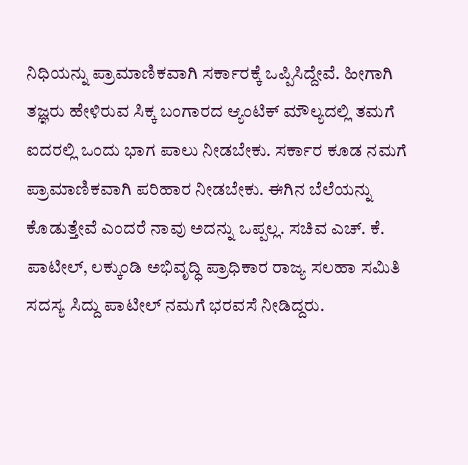ನಿಧಿಯನ್ನು ಪ್ರಾಮಾಣಿಕವಾಗಿ ಸರ್ಕಾರಕ್ಕೆ ಒಪ್ಪಿಸಿದ್ದೇವೆ. ಹೀಗಾಗಿ ತಜ್ಞರು ಹೇಳಿರುವ ಸಿಕ್ಕ ಬಂಗಾರದ ಆ್ಯಂಟಿಕ್ ಮೌಲ್ಯದಲ್ಲಿ ತಮಗೆ ಐದರಲ್ಲಿ ಒಂದು ಭಾಗ ಪಾಲು ನೀಡಬೇಕು. ಸರ್ಕಾರ ಕೂಡ ನಮಗೆ ಪ್ರಾಮಾಣಿಕವಾಗಿ ಪರಿಹಾರ ನೀಡಬೇಕು. ಈಗಿನ ಬೆಲೆಯನ್ನು ಕೊಡುತ್ತೇವೆ ಎಂದರೆ ನಾವು ಅದನ್ನು ಒಪ್ಪಲ್ಲ. ಸಚಿವ ಎಚ್. ಕೆ. ಪಾಟೀಲ್, ಲಕ್ಕುಂಡಿ ಅಭಿವೃದ್ಧಿ ಪ್ರಾಧಿಕಾರ ರಾಜ್ಯ ಸಲಹಾ ಸಮಿತಿ ಸದಸ್ಯ ಸಿದ್ದು ಪಾಟೀಲ್ ನಮಗೆ ಭರವಸೆ ನೀಡಿದ್ದರು.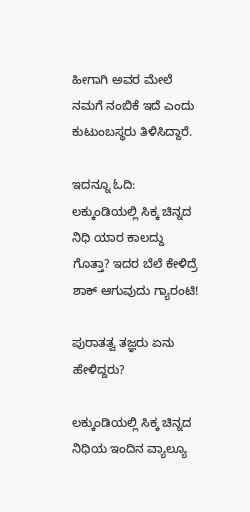ಹೀಗಾಗಿ ಅವರ ಮೇಲೆ ನಮಗೆ ನಂಬಿಕೆ ಇದೆ ಎಂದು ಕುಟುಂಬಸ್ಥರು ತಿಳಿಸಿದ್ದಾರೆ.

ಇದನ್ನೂ ಓದಿ: ಲಕ್ಕುಂಡಿಯಲ್ಲಿ ಸಿಕ್ಕ ಚಿನ್ನದ ನಿಧಿ ಯಾರ ಕಾಲದ್ದು ಗೊತ್ತಾ? ಇದರ ಬೆಲೆ ಕೇಳಿದ್ರೆ ಶಾಕ್ ಆಗುವುದು ಗ್ಯಾರಂಟಿ!

ಪುರಾತತ್ವ ತಜ್ಞರು ಏನು ಹೇಳಿದ್ದರು?

ಲಕ್ಕುಂಡಿಯಲ್ಲಿ ಸಿಕ್ಕ ಚಿನ್ನದ ನಿಧಿ‌ಯ ಇಂದಿನ ವ್ಯಾಲ್ಯೂ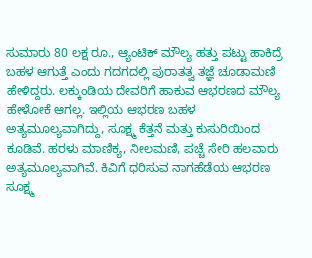ಸುಮಾರು 80 ಲಕ್ಷ ರೂ., ಆ್ಯಂಟಿಕ್ ಮೌಲ್ಯ ಹತ್ತು ಪಟ್ಟು ಹಾಕಿದ್ರೆ ಬಹಳ ಆಗುತ್ತೆ ಎಂದು ಗದಗದಲ್ಲಿ ಪುರಾತತ್ವ ತಜ್ಞೆ ಚೂಡಾಮಣಿ ಹೇಳಿದ್ದರು. ಲಕ್ಕುಂಡಿಯ ದೇವರಿಗೆ ಹಾಕುವ ಆಭರಣದ ಮೌಲ್ಯ ಹೇಳೋಕೆ ಆಗಲ್ಲ. ಇಲ್ಲಿಯ ಆಭರಣ ಬಹಳ ಅತ್ಯಮೂಲ್ಯವಾಗಿದ್ದು, ಸೂಕ್ಷ್ಮ ಕೆತ್ತನೆ ಮತ್ತು ಕುಸುರಿಯಿಂದ ಕೂಡಿವೆ. ಹರಳು ಮಾಣಿಕ್ಯ, ನೀಲಮಣಿ, ಪಚ್ಚೆ ಸೇರಿ ಹಲವಾರು ಅತ್ಯಮೂಲ್ಯವಾಗಿವೆ. ಕಿವಿಗೆ ಧರಿಸುವ ನಾಗಹೆಡೆಯ ಆಭರಣ ಸೂಕ್ಷ್ಮ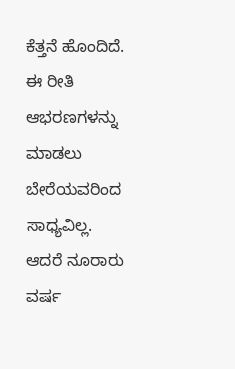ಕೆತ್ತನೆ ಹೊಂದಿದೆ. ಈ ರೀತಿ ಆಭರಣಗಳನ್ನು ಮಾಡಲು ಬೇರೆಯವರಿಂದ ಸಾಧ್ಯವಿಲ್ಲ. ಆದರೆ ನೂರಾರು ವರ್ಷ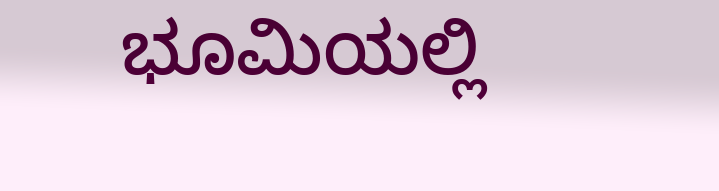ಭೂಮಿಯಲ್ಲಿ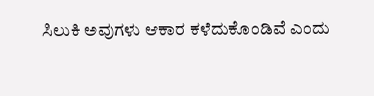ಸಿಲುಕಿ ಅವುಗಳು ಆಕಾರ ಕಳೆದುಕೊಂಡಿವೆ ಎಂದು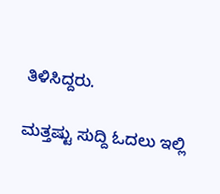ತಿಳಿಸಿದ್ದರು.

ಮತ್ತಷ್ಟು ಸುದ್ದಿ ಓದಲು ಇಲ್ಲಿ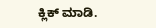ಕ್ಲಿಕ್ ಮಾಡಿ.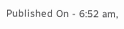Published On - 6:52 am,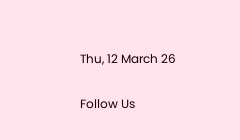Thu, 12 March 26

Follow Us